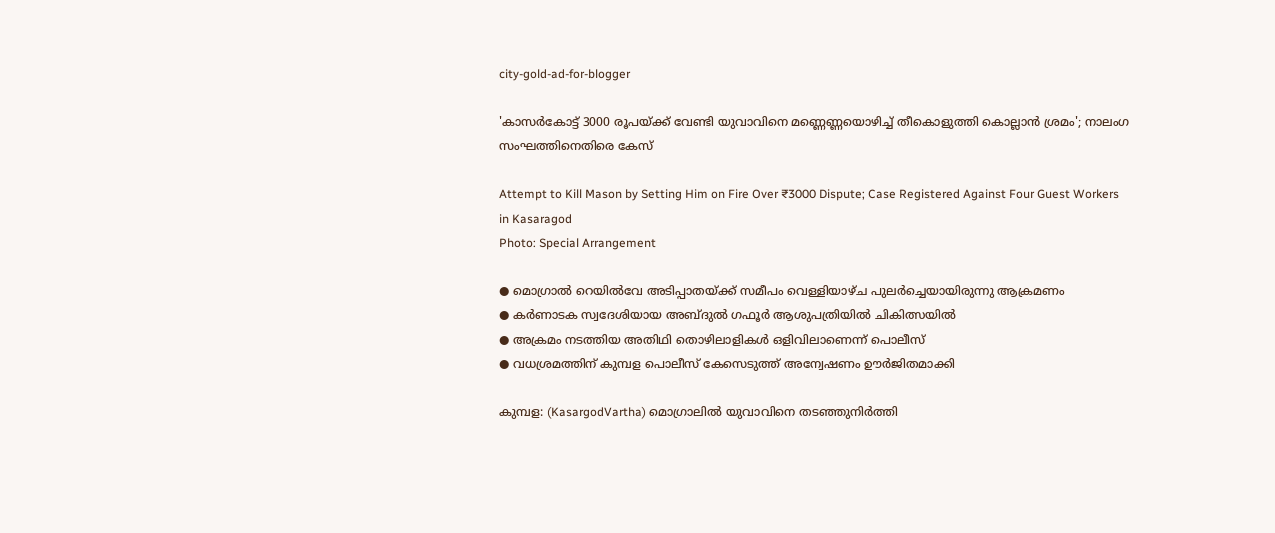city-gold-ad-for-blogger

'കാസർകോട്ട് 3000 രൂപയ്ക്ക് വേണ്ടി യുവാവിനെ മണ്ണെണ്ണയൊഴിച്ച് തീകൊളുത്തി കൊല്ലാൻ ശ്രമം'; നാലംഗ സംഘത്തിനെതിരെ കേസ്

Attempt to Kill Mason by Setting Him on Fire Over ₹3000 Dispute; Case Registered Against Four Guest Workers in Kasaragod
Photo: Special Arrangement

● മൊഗ്രാൽ റെയിൽവേ അടിപ്പാതയ്ക്ക് സമീപം വെള്ളിയാഴ്ച പുലർച്ചെയായിരുന്നു ആക്രമണം
● കർണാടക സ്വദേശിയായ അബ്ദുൽ ഗഫൂർ ആശുപത്രിയിൽ ചികിത്സയിൽ
● അക്രമം നടത്തിയ അതിഥി തൊഴിലാളികൾ ഒളിവിലാണെന്ന് പൊലീസ്
● വധശ്രമത്തിന് കുമ്പള പൊലീസ് കേസെടുത്ത് അന്വേഷണം ഊർജിതമാക്കി

കുമ്പള: (KasargodVartha) മൊഗ്രാലിൽ യുവാവിനെ തടഞ്ഞുനിർത്തി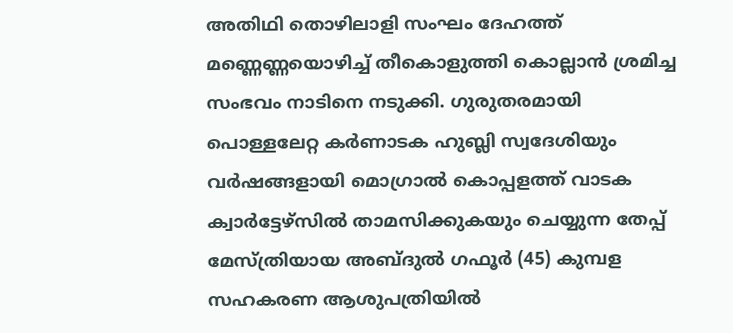അതിഥി തൊഴിലാളി സംഘം ദേഹത്ത് മണ്ണെണ്ണയൊഴിച്ച് തീകൊളുത്തി കൊല്ലാൻ ശ്രമിച്ച സംഭവം നാടിനെ നടുക്കി. ഗുരുതരമായി പൊള്ളലേറ്റ കർണാടക ഹുബ്ലി സ്വദേശിയും വർഷങ്ങളായി മൊഗ്രാൽ കൊപ്പളത്ത് വാടക ക്വാർട്ടേഴ്സിൽ താമസിക്കുകയും ചെയ്യുന്ന തേപ്പ് മേസ്ത്രിയായ അബ്ദുൽ ഗഫൂർ (45) കുമ്പള സഹകരണ ആശുപത്രിയിൽ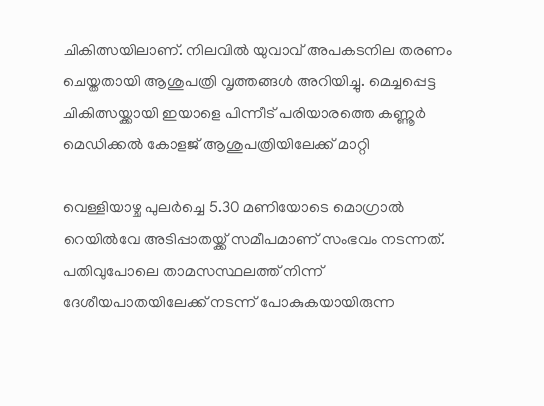ചികിത്സയിലാണ്. നിലവിൽ യുവാവ് അപകടനില തരണം ചെയ്തതായി ആശുപത്രി വൃത്തങ്ങൾ അറിയിച്ചു. മെച്ചപ്പെട്ട ചികിത്സയ്ക്കായി ഇയാളെ പിന്നീട് പരിയാരത്തെ കണ്ണൂർ മെഡിക്കൽ കോളജ് ആശുപത്രിയിലേക്ക് മാറ്റി

വെള്ളിയാഴ്ച പുലർച്ചെ 5.30 മണിയോടെ മൊഗ്രാൽ റെയിൽവേ അടിപ്പാതയ്ക്ക് സമീപമാണ് സംഭവം നടന്നത്. പതിവുപോലെ താമസസ്ഥലത്ത് നിന്ന് ദേശീയപാതയിലേക്ക് നടന്ന് പോകുകയായിരുന്ന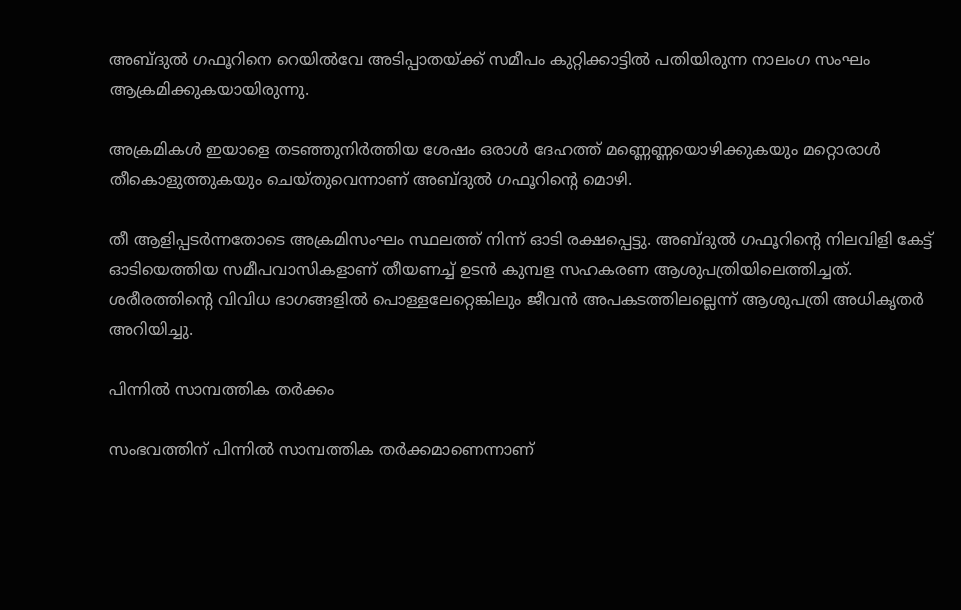അബ്ദുൽ ഗഫൂറിനെ റെയിൽവേ അടിപ്പാതയ്ക്ക് സമീപം കുറ്റിക്കാട്ടിൽ പതിയിരുന്ന നാലംഗ സംഘം ആക്രമിക്കുകയായിരുന്നു.

അക്രമികൾ ഇയാളെ തടഞ്ഞുനിർത്തിയ ശേഷം ഒരാൾ ദേഹത്ത് മണ്ണെണ്ണയൊഴിക്കുകയും മറ്റൊരാൾ തീകൊളുത്തുകയും ചെയ്തുവെന്നാണ് അബ്ദുൽ ഗഫൂറിൻ്റെ മൊഴി.

തീ ആളിപ്പടർന്നതോടെ അക്രമിസംഘം സ്ഥലത്ത് നിന്ന് ഓടി രക്ഷപ്പെട്ടു. അബ്ദുൽ ഗഫൂറിൻ്റെ നിലവിളി കേട്ട് ഓടിയെത്തിയ സമീപവാസികളാണ് തീയണച്ച് ഉടൻ കുമ്പള സഹകരണ ആശുപത്രിയിലെത്തിച്ചത്. ശരീരത്തിൻ്റെ വിവിധ ഭാഗങ്ങളിൽ പൊള്ളലേറ്റെങ്കിലും ജീവൻ അപകടത്തിലല്ലെന്ന് ആശുപത്രി അധികൃതർ അറിയിച്ചു.

പിന്നിൽ സാമ്പത്തിക തർക്കം

സംഭവത്തിന് പിന്നിൽ സാമ്പത്തിക തർക്കമാണെന്നാണ്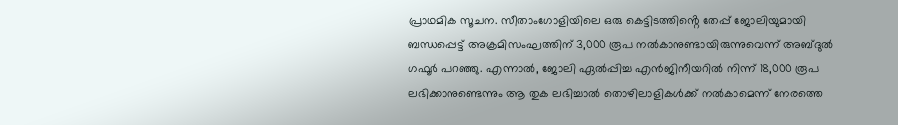പ്രാഥമിക സൂചന. സീതാംഗോളിയിലെ ഒരു കെട്ടിടത്തിൻ്റെ തേപ്പ് ജോലിയുമായി ബന്ധപ്പെട്ട് അക്രമിസംഘത്തിന് 3,000 രൂപ നൽകാനുണ്ടായിരുന്നുവെന്ന് അബ്ദുൽ ഗഫൂർ പറഞ്ഞു. എന്നാൽ, ജോലി ഏൽപ്പിച്ച എൻജിനീയറിൽ നിന്ന് 18,000 രൂപ ലഭിക്കാനുണ്ടെന്നും ആ തുക ലഭിച്ചാൽ തൊഴിലാളികൾക്ക് നൽകാമെന്ന് നേരത്തെ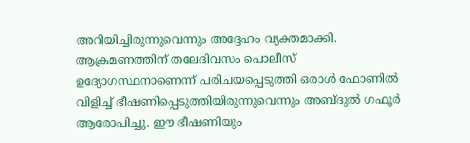അറിയിച്ചിരുന്നുവെന്നും അദ്ദേഹം വ്യക്തമാക്കി. ആക്രമണത്തിന് തലേദിവസം പൊലീസ് ഉദ്യോഗസ്ഥനാണെന്ന് പരിചയപ്പെടുത്തി ഒരാൾ ഫോണിൽ വിളിച്ച് ഭീഷണിപ്പെടുത്തിയിരുന്നുവെന്നും അബ്ദുൽ ഗഫൂർ ആരോപിച്ചു. ഈ ഭീഷണിയും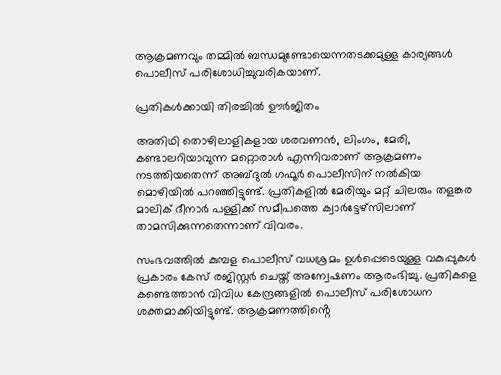ആക്രമണവും തമ്മിൽ ബന്ധമുണ്ടോയെന്നതടക്കമുള്ള കാര്യങ്ങൾ പൊലീസ് പരിശോധിച്ചുവരികയാണ്.

പ്രതികൾക്കായി തിരച്ചിൽ ഊർജിതം

അതിഥി തൊഴിലാളികളായ ശരവണൻ, ലിംഗം, മേരി, കണ്ടാലറിയാവുന്ന മറ്റൊരാൾ എന്നിവരാണ് ആക്രമണം നടത്തിയതെന്ന് അബ്ദുൽ ഗഫൂർ പൊലീസിന് നൽകിയ മൊഴിയിൽ പറഞ്ഞിട്ടുണ്ട്. പ്രതികളിൽ മേരിയും മറ്റ് ചിലരും തളങ്കര മാലിക് ദീനാർ പള്ളിക്ക് സമീപത്തെ ക്വാർട്ടേഴ്സിലാണ് താമസിക്കുന്നതെന്നാണ് വിവരം.

സംഭവത്തിൽ കുമ്പള പൊലീസ് വധശ്രമം ഉൾപ്പെടെയുള്ള വകുപ്പുകൾ പ്രകാരം കേസ് രജിസ്റ്റർ ചെയ്ത് അന്വേഷണം ആരംഭിച്ചു. പ്രതികളെ കണ്ടെത്താൻ വിവിധ കേന്ദ്രങ്ങളിൽ പൊലീസ് പരിശോധന ശക്തമാക്കിയിട്ടുണ്ട്. ആക്രമണത്തിൻ്റെ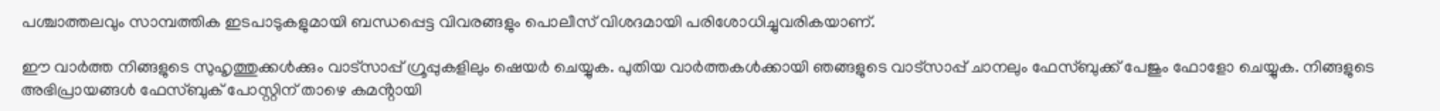പശ്ചാത്തലവും സാമ്പത്തിക ഇടപാടുകളുമായി ബന്ധപ്പെട്ട വിവരങ്ങളും പൊലീസ് വിശദമായി പരിശോധിച്ചുവരികയാണ്.

ഈ വാർത്ത നിങ്ങളുടെ സുഹൃത്തുക്കൾക്കും വാട്സാപ്പ് ഗ്രൂപ്പുകളിലും ഷെയർ ചെയ്യുക. പുതിയ വാർത്തകൾക്കായി ഞങ്ങളുടെ വാട്സാപ്പ് ചാനലും ഫേസ്ബുക്ക് പേജും ഫോളോ ചെയ്യുക. നിങ്ങളുടെ അഭിപ്രായങ്ങൾ ഫേസ്ബുക് പോസ്റ്റിന് താഴെ കമൻ്റായി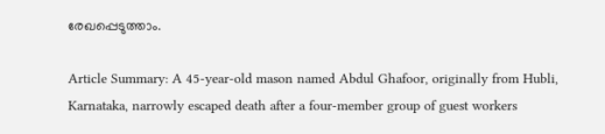രേഖപ്പെടുത്താം.

Article Summary: A 45-year-old mason named Abdul Ghafoor, originally from Hubli, Karnataka, narrowly escaped death after a four-member group of guest workers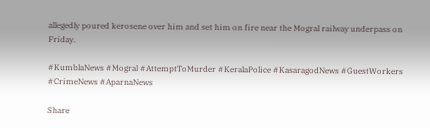allegedly poured kerosene over him and set him on fire near the Mogral railway underpass on Friday.

#KumblaNews #Mogral #AttemptToMurder #KeralaPolice #KasaragodNews #GuestWorkers #CrimeNews #AparnaNews

Share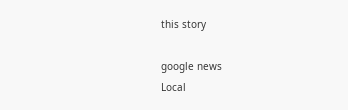this story

google news
Local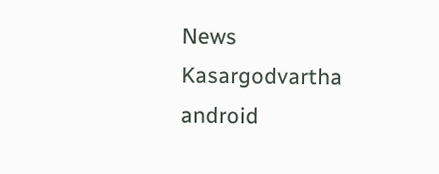News
Kasargodvartha android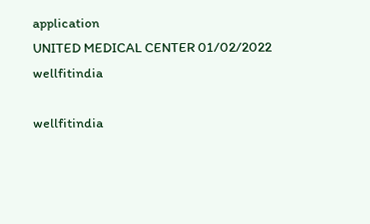application
UNITED MEDICAL CENTER 01/02/2022
wellfitindia

wellfitindia